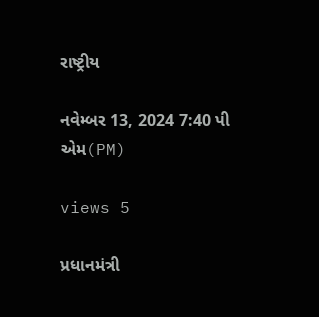રાષ્ટ્રીય

નવેમ્બર 13, 2024 7:40 પી એમ(PM)

views 5

પ્રધાનમંત્રી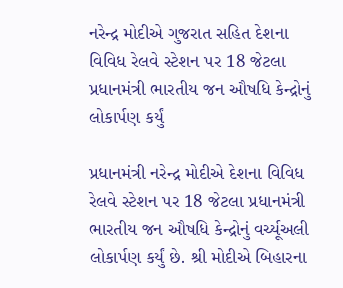નરેન્દ્ર મોદીએ ગુજરાત સહિત દેશના વિવિધ રેલવે સ્ટેશન પર 18 જેટલા પ્રધાનમંત્રી ભારતીય જન ઔષધિ કેન્દ્રોનું લોકાર્પણ કર્યું

પ્રધાનમંત્રી નરેન્દ્ર મોદીએ દેશના વિવિધ રેલવે સ્ટેશન પર 18 જેટલા પ્રધાનમંત્રી ભારતીય જન ઔષધિ કેન્દ્રોનું વર્ચ્યૂઅલી લોકાર્પણ કર્યું છે. શ્રી મોદીએ બિહારના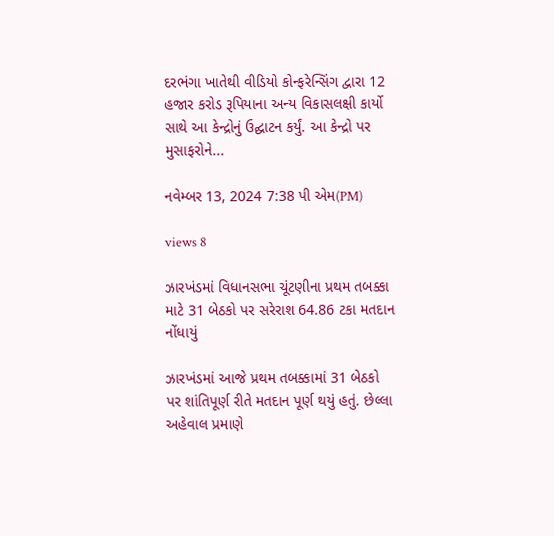દરભંગા ખાતેથી વીડિયો કોન્ફરેન્સિંગ દ્વારા 12 હજાર કરોડ રૂપિયાના અન્ય વિકાસલક્ષી કાર્યો સાથે આ કેન્દ્રોનું ઉદ્ઘાટન કર્યું. આ કેન્દ્રો પર મુસાફરોને...

નવેમ્બર 13, 2024 7:38 પી એમ(PM)

views 8

ઝારખંડમાં વિધાનસભા ચૂંટણીના પ્રથમ તબક્કા માટે 31 બેઠકો પર સરેરાશ 64.86 ટકા મતદાન નોંધાયું

ઝારખંડમાં આજે પ્રથમ તબક્કામાં 31 બેઠકો પર શાંતિપૂર્ણ રીતે મતદાન પૂર્ણ થયું હતું. છેલ્લા અહેવાલ પ્રમાણે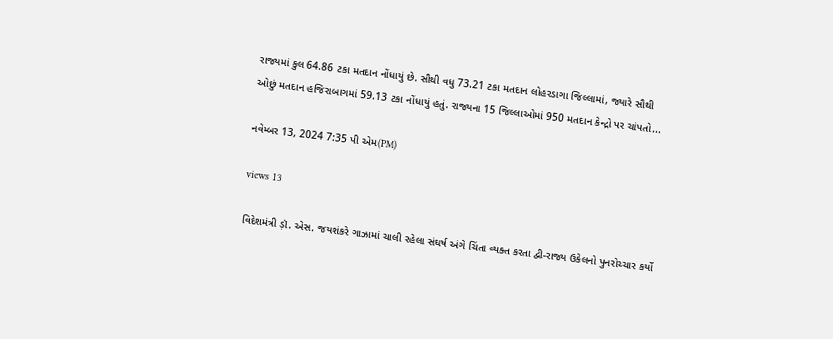રાજ્યમાં કુલ 64.86 ટકા મતદાન નોંધાયું છે. સૌથી વધુ 73.21 ટકા મતદાન લોહરડાગા જિલ્લામાં, જ્યારે સૌથી ઓછું મતદાન હજિરાબાગમાં 59.13 ટકા નોંધાયું હતું. રાજ્યના 15 જિલ્લાઓમાં 950 મતદાન કેન્દ્રો પર ચાંપતો...

નવેમ્બર 13, 2024 7:35 પી એમ(PM)

views 13

વિદેશમંત્રી ડ઼ૉ. એસ. જયશંકરે ગાઝામાં ચાલી રહેલા સંઘર્ષ અંગે ચિંતા વ્યક્ત કરતા દ્વી-રાજ્ય ઉકેલનો પુનરોચ્ચાર કર્યો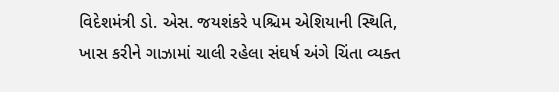વિદેશમંત્રી ડો. એસ. જયશંકરે પશ્ચિમ એશિયાની સ્થિતિ, ખાસ કરીને ગાઝામાં ચાલી રહેલા સંઘર્ષ અંગે ચિંતા વ્યક્ત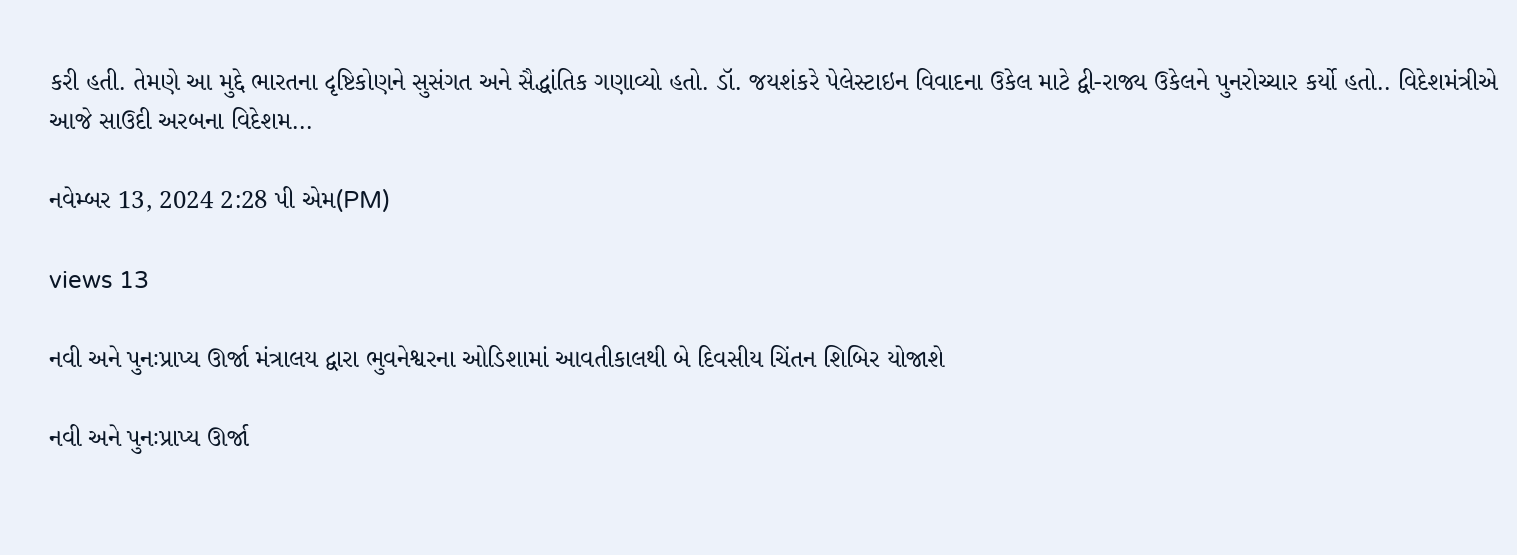કરી હતી. તેમણે આ મુદ્દે ભારતના દૃષ્ટિકોણને સુસંગત અને સૈદ્ધાંતિક ગણાવ્યો હતો. ડૉ. જયશંકરે પેલેસ્ટાઇન વિવાદના ઉકેલ માટે દ્વી-રાજ્ય ઉકેલને પુનરોચ્ચાર કર્યો હતો.. વિદેશમંત્રીએ આજે સાઉદી અરબના વિદેશમ...

નવેમ્બર 13, 2024 2:28 પી એમ(PM)

views 13

નવી અને પુનઃપ્રાપ્ય ઊર્જા મંત્રાલય દ્વારા ભુવનેશ્વરના ઓડિશામાં આવતીકાલથી બે દિવસીય ચિંતન શિબિર યોજાશે

નવી અને પુનઃપ્રાપ્ય ઊર્જા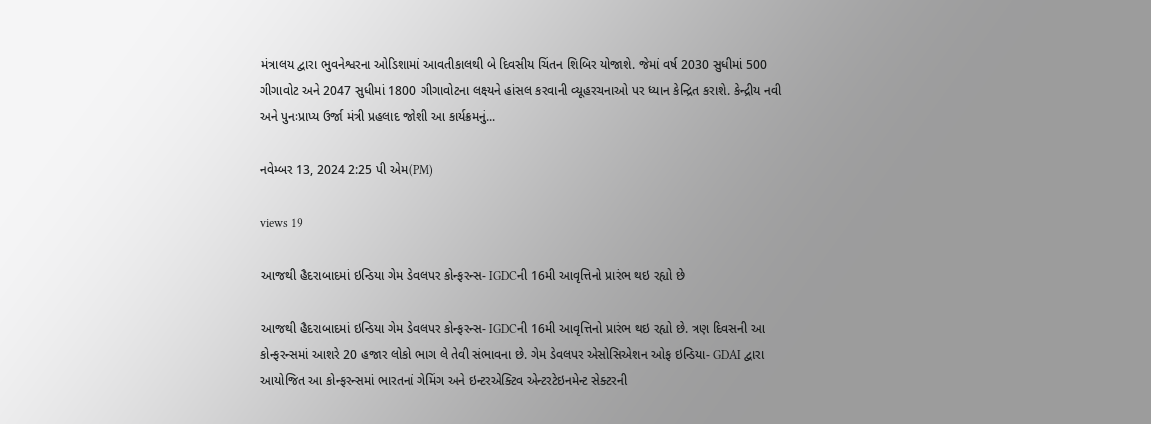મંત્રાલય દ્વારા ભુવનેશ્વરના ઓડિશામાં આવતીકાલથી બે દિવસીય ચિંતન શિબિર યોજાશે. જેમાં વર્ષ 2030 સુધીમાં 500 ગીગાવોટ અને 2047 સુધીમાં 1800 ગીગાવોટના લક્ષ્યને હાંસલ કરવાની વ્યૂહરચનાઓ પર ધ્યાન કેન્દ્રિત કરાશે. કેન્દ્રીય નવી અને પુનઃપ્રાપ્ય ઉર્જા મંત્રી પ્રહલાદ જોશી આ કાર્યક્રમનું...

નવેમ્બર 13, 2024 2:25 પી એમ(PM)

views 19

આજથી હૈદરાબાદમાં ઇન્ડિયા ગેમ ડેવલપર કોન્ફરન્સ- IGDCની 16મી આવૃત્તિનો પ્રારંભ થઇ રહ્યો છે

આજથી હૈદરાબાદમાં ઇન્ડિયા ગેમ ડેવલપર કોન્ફરન્સ- IGDCની 16મી આવૃત્તિનો પ્રારંભ થઇ રહ્યો છે. ત્રણ દિવસની આ કોન્ફરન્સમાં આશરે 20 હજાર લોકો ભાગ લે તેવી સંભાવના છે. ગેમ ડેવલપર એસોસિએશન ઓફ ઇન્ડિયા- GDAI દ્વારા આયોજિત આ કોન્ફરન્સમાં ભારતનાં ગેમિંગ અને ઇન્ટરએક્ટિવ એન્ટરટેઇનમેન્ટ સેક્ટરની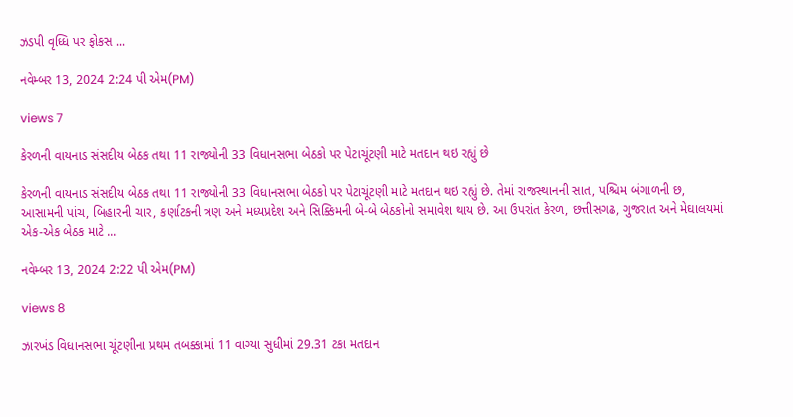ઝડપી વૃધ્ધિ પર ફોકસ ...

નવેમ્બર 13, 2024 2:24 પી એમ(PM)

views 7

કેરળની વાયનાડ સંસદીય બેઠક તથા 11 રાજ્યોની 33 વિધાનસભા બેઠકો પર પેટાચૂંટણી માટે મતદાન થઇ રહ્યું છે

કેરળની વાયનાડ સંસદીય બેઠક તથા 11 રાજ્યોની 33 વિધાનસભા બેઠકો પર પેટાચૂંટણી માટે મતદાન થઇ રહ્યું છે. તેમાં રાજસ્થાનની સાત, પશ્ચિમ બંગાળની છ, આસામની પાંચ, બિહારની ચાર, કર્ણાટકની ત્રણ અને મધ્યપ્રદેશ અને સિક્કિમની બે-બે બેઠકોનો સમાવેશ થાય છે. આ ઉપરાંત કેરળ, છત્તીસગઢ, ગુજરાત અને મેઘાલયમાં એક-એક બેઠક માટે ...

નવેમ્બર 13, 2024 2:22 પી એમ(PM)

views 8

ઝારખંડ વિધાનસભા ચૂંટણીના પ્રથમ તબક્કામાં 11 વાગ્યા સુધીમાં 29.31 ટકા મતદાન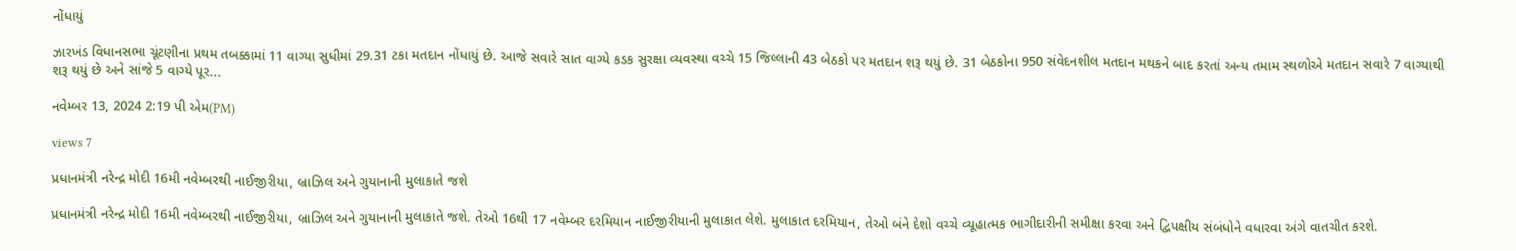નોંધાયું

ઝારખંડ વિધાનસભા ચૂંટણીના પ્રથમ તબક્કામાં 11 વાગ્યા સુધીમાં 29.31 ટકા મતદાન નોંધાયું છે. આજે સવારે સાત વાગ્યે કડક સુરક્ષા વ્યવસ્થા વચ્ચે 15 જિલ્લાની 43 બેઠકો પર મતદાન શરૂ થયું છે. 31 બેઠકોના 950 સંવેદનશીલ મતદાન મથકને બાદ કરતાં અન્ય તમામ સ્થળોએ મતદાન સવારે 7 વાગ્યાથી શરૂ થયું છે અને સાંજે 5 વાગ્યે પૂર...

નવેમ્બર 13, 2024 2:19 પી એમ(PM)

views 7

પ્રધાનમંત્રી નરેન્દ્ર મોદી 16મી નવેમ્બરથી નાઈજીરીયા, બ્રાઝિલ અને ગુયાનાની મુલાકાતે જશે

પ્રધાનમંત્રી નરેન્દ્ર મોદી 16મી નવેમ્બરથી નાઈજીરીયા, બ્રાઝિલ અને ગુયાનાની મુલાકાતે જશે. તેઓ 16થી 17 નવેમ્બર દરમિયાન નાઈજીરીયાની મુલાકાત લેશે. મુલાકાત દરમિયાન, તેઓ બંને દેશો વચ્ચે વ્યૂહાત્મક ભાગીદારીની સમીક્ષા કરવા અને દ્વિપક્ષીય સંબંધોને વધારવા અંગે વાતચીત કરશે.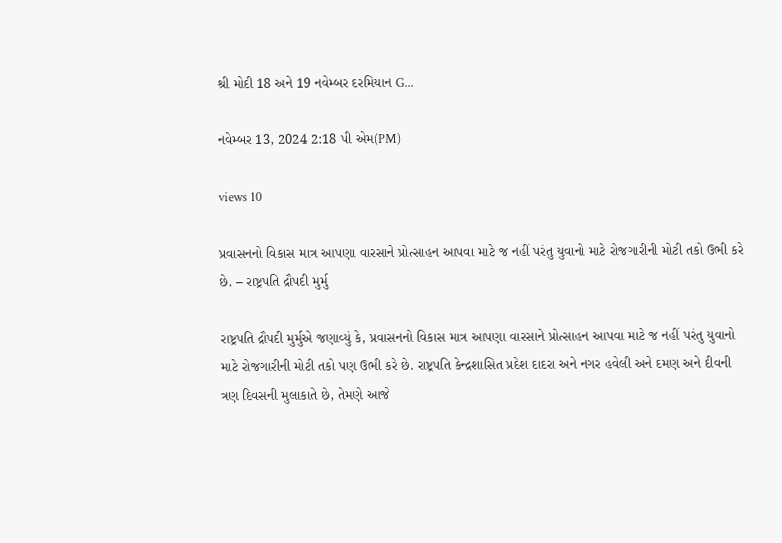શ્રી મોદી 18 અને 19 નવેમ્બર દરમિયાન G...

નવેમ્બર 13, 2024 2:18 પી એમ(PM)

views 10

પ્રવાસનનો વિકાસ માત્ર આપણા વારસાને પ્રોત્સાહન આપવા માટે જ નહીં પરંતુ યુવાનો માટે રોજગારીની મોટી તકો ઉભી કરે છે. – રાષ્ટ્રપતિ દ્રૌપદી મુર્મુ

રાષ્ટ્રપતિ દ્રૌપદી મુર્મુએ જણાવ્યું કે, પ્રવાસનનો વિકાસ માત્ર આપણા વારસાને પ્રોત્સાહન આપવા માટે જ નહીં પરંતુ યુવાનો માટે રોજગારીની મોટી તકો પણ ઉભી કરે છે. રાષ્ટ્રપતિ કેન્દ્રશાસિત પ્રદેશ દાદરા અને નગર હવેલી અને દમણ અને દીવની ત્રણ દિવસની મુલાકાતે છે, તેમણે આજે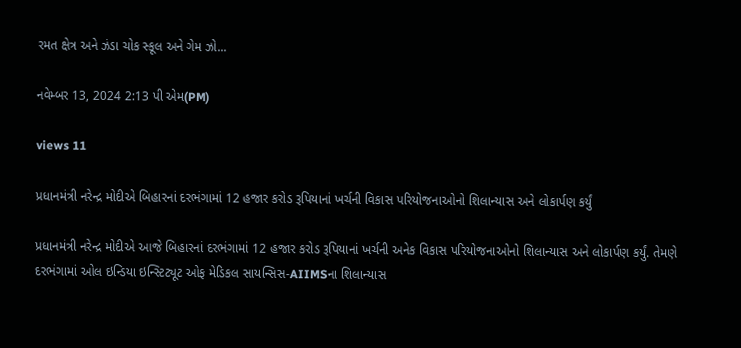રમત ક્ષેત્ર અને ઝંડા ચોક સ્કૂલ અને ગેમ ઝો...

નવેમ્બર 13, 2024 2:13 પી એમ(PM)

views 11

પ્રધાનમંત્રી નરેન્દ્ર મોદીએ બિહારનાં દરભંગામાં 12 હજાર કરોડ રૂપિયાનાં ખર્ચની વિકાસ પરિયોજનાઓનો શિલાન્યાસ અને લોકાર્પણ કર્યું

પ્રધાનમંત્રી નરેન્દ્ર મોદીએ આજે બિહારનાં દરભંગામાં 12 હજાર કરોડ રૂપિયાનાં ખર્ચની અનેક વિકાસ પરિયોજનાઓનો શિલાન્યાસ અને લોકાર્પણ કર્યું. તેમણે દરભંગામાં ઓલ ઇન્ડિયા ઇન્સ્ટિટ્યૂટ ઓફ મેડિકલ સાયન્સિસ-AIIMSના શિલાન્યાસ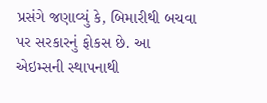પ્રસંગે જણાવ્યું કે, બિમારીથી બચવા પર સરકારનું ફોકસ છે. આ એઇમ્સની સ્થાપનાથી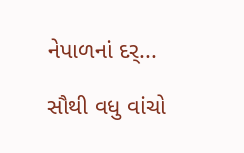નેપાળનાં દર્...

સૌથી વધુ વાંચો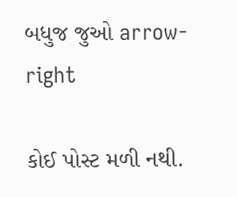બધુજ જુઓ arrow-right

કોઈ પોસ્ટ મળી નથી.